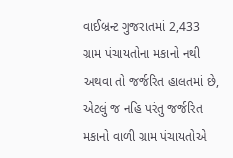વાઈબ્રન્ટ ગુજરાતમાં 2,433 ગ્રામ પંચાયતોના મકાનો નથી અથવા તો જર્જરિત હાલતમાં છે, એટલું જ નહિ પરંતુ જર્જરિત મકાનો વાળી ગ્રામ પંચાયતોએ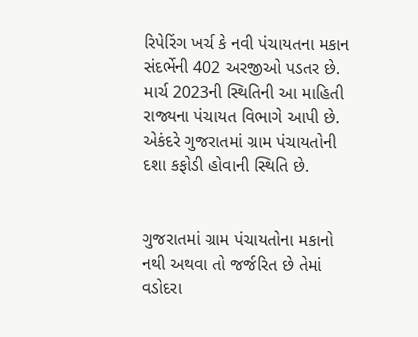રિપેરિંગ ખર્ચ કે નવી પંચાયતના મકાન સંદર્ભેની 402 અરજીઓ પડતર છે. માર્ચ 2023ની સ્થિતિની આ માહિતી રાજ્યના પંચાયત વિભાગે આપી છે. એકંદરે ગુજરાતમાં ગ્રામ પંચાયતોની દશા કફોડી હોવાની સ્થિતિ છે.


ગુજરાતમાં ગ્રામ પંચાયતોના મકાનો નથી અથવા તો જર્જરિત છે તેમાં વડોદરા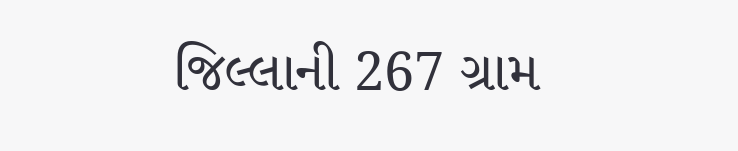જિલ્લાની 267 ગ્રામ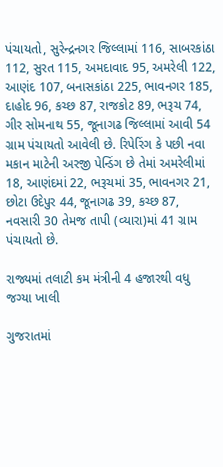પંચાયતો, સુરેન્દ્રનગર જિલ્લામાં 116, સાબરકાંઠા 112, સુરત 115, અમદાવાદ 95, અમરેલી 122, આણંદ 107, બનાસકાંઠા 225, ભાવનગર 185, દાહોદ 96, કચ્છ 87, રાજકોટ 89, ભરૂચ 74, ગીર સોમનાથ 55, જૂનાગઢ જિલ્લામાં આવી 54 ગ્રામ પંચાયતો આવેલી છે. રિપેરિંગ કે પછી નવા મકાન માટેની અરજી પેન્ડિંગ છે તેમાં અમરેલીમાં 18, આણંદમાં 22, ભરૂચમાં 35, ભાવનગર 21, છોટા ઉદેપુર 44, જૂનાગઢ 39, કચ્છ 87, નવસારી 30 તેમજ તાપી (વ્યારા)માં 41 ગ્રામ પંચાયતો છે.

રાજ્યમાં તલાટી કમ મંત્રીની 4 હજારથી વધુ જગ્યા ખાલી

ગુજરાતમાં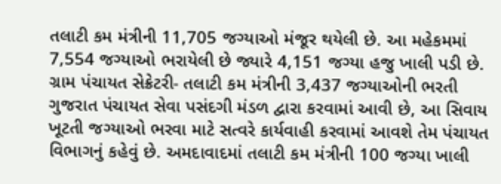તલાટી કમ મંત્રીની 11,705 જગ્યાઓ મંજૂર થયેલી છે. આ મહેકમમાં 7,554 જગ્યાઓ ભરાયેલી છે જ્યારે 4,151 જગ્યા હજુ ખાલી પડી છે. ગ્રામ પંચાયત સેક્રેટરી- તલાટી કમ મંત્રીની 3,437 જગ્યાઓની ભરતી ગુજરાત પંચાયત સેવા પસંદગી મંડળ દ્વારા કરવામાં આવી છે, આ સિવાય ખૂટતી જગ્યાઓ ભરવા માટે સત્વરે કાર્યવાહી કરવામાં આવશે તેમ પંચાયત વિભાગનું કહેવું છે. અમદાવાદમાં તલાટી કમ મંત્રીની 100 જગ્યા ખાલી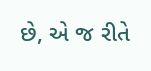છે, એ જ રીતે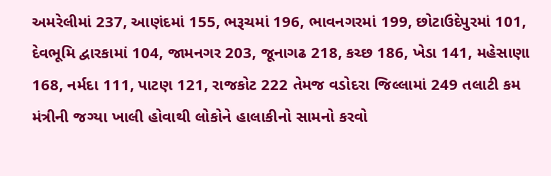અમરેલીમાં 237, આણંદમાં 155, ભરૂચમાં 196, ભાવનગરમાં 199, છોટાઉદેપુરમાં 101, દેવભૂમિ દ્વારકામાં 104, જામનગર 203, જૂનાગઢ 218, કચ્છ 186, ખેડા 141, મહેસાણા 168, નર્મદા 111, પાટણ 121, રાજકોટ 222 તેમજ વડોદરા જિલ્લામાં 249 તલાટી કમ મંત્રીની જગ્યા ખાલી હોવાથી લોકોને હાલાકીનો સામનો કરવો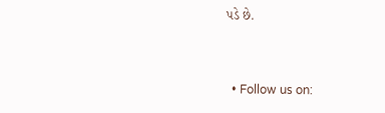પડે છે.


  • Follow us on: